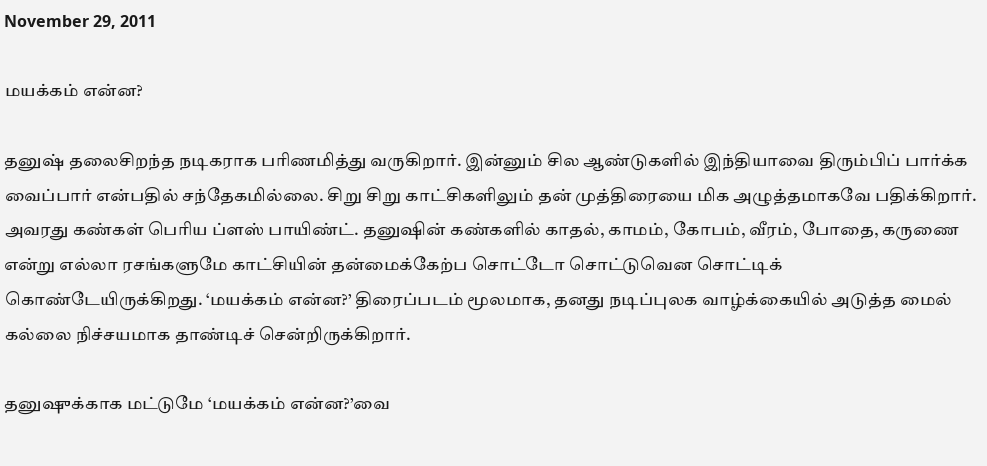November 29, 2011

மயக்கம் என்ன?

தனுஷ் தலைசிறந்த நடிகராக பரிணமித்து வருகிறார். இன்னும் சில ஆண்டுகளில் இந்தியாவை திரும்பிப் பார்க்க வைப்பார் என்பதில் சந்தேகமில்லை. சிறு சிறு காட்சிகளிலும் தன் முத்திரையை மிக அழுத்தமாகவே பதிக்கிறார். அவரது கண்கள் பெரிய ப்ளஸ் பாயிண்ட். தனுஷின் கண்களில் காதல், காமம், கோபம், வீரம், போதை, கருணை என்று எல்லா ரசங்களுமே காட்சியின் தன்மைக்கேற்ப சொட்டோ சொட்டுவென சொட்டிக் கொண்டேயிருக்கிறது. ‘மயக்கம் என்ன?’ திரைப்படம் மூலமாக, தனது நடிப்புலக வாழ்க்கையில் அடுத்த மைல் கல்லை நிச்சயமாக தாண்டிச் சென்றிருக்கிறார்.

தனுஷுக்காக மட்டுமே ‘மயக்கம் என்ன?’வை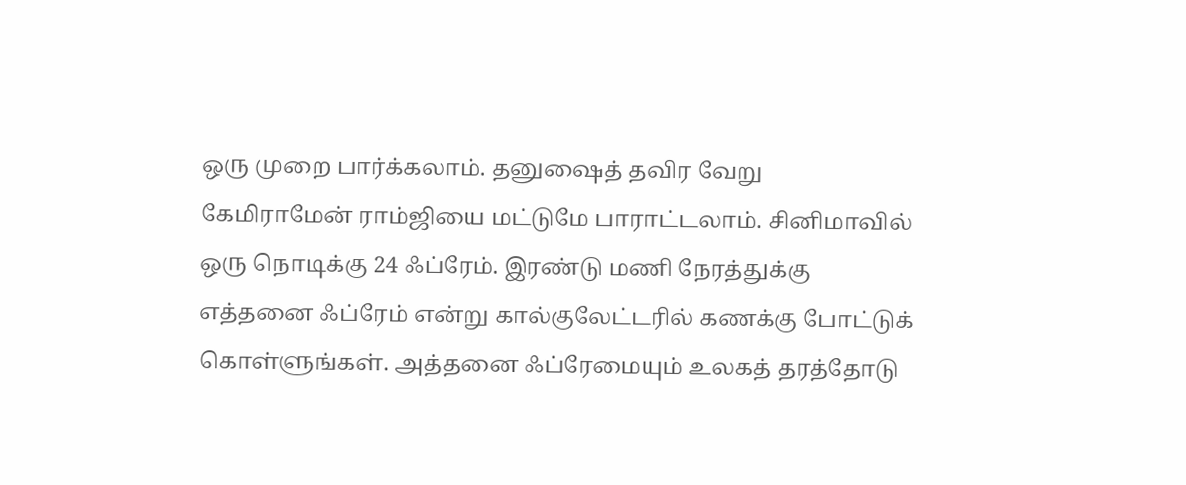ஒரு முறை பார்க்கலாம். தனுஷைத் தவிர வேறு கேமிராமேன் ராம்ஜியை மட்டுமே பாராட்டலாம். சினிமாவில் ஒரு நொடிக்கு 24 ஃப்ரேம். இரண்டு மணி நேரத்துக்கு எத்தனை ஃப்ரேம் என்று கால்குலேட்டரில் கணக்கு போட்டுக் கொள்ளுங்கள். அத்தனை ஃப்ரேமையும் உலகத் தரத்தோடு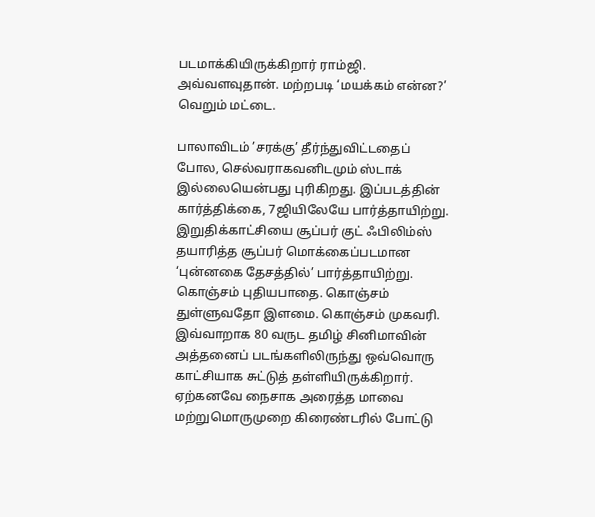படமாக்கியிருக்கிறார் ராம்ஜி. அவ்வளவுதான். மற்றபடி ‘மயக்கம் என்ன?’ வெறும் மட்டை.

பாலாவிடம் ’சரக்கு’ தீர்ந்துவிட்டதைப் போல, செல்வராகவனிடமும் ஸ்டாக் இல்லையென்பது புரிகிறது. இப்படத்தின் கார்த்திக்கை, 7ஜியிலேயே பார்த்தாயிற்று. இறுதிக்காட்சியை சூப்பர் குட் ஃபிலிம்ஸ் தயாரித்த சூப்பர் மொக்கைப்படமான ‘புன்னகை தேசத்தில்’ பார்த்தாயிற்று. கொஞ்சம் புதியபாதை. கொஞ்சம் துள்ளுவதோ இளமை. கொஞ்சம் முகவரி. இவ்வாறாக 80 வருட தமிழ் சினிமாவின் அத்தனைப் படங்களிலிருந்து ஒவ்வொரு காட்சியாக சுட்டுத் தள்ளியிருக்கிறார். ஏற்கனவே நைசாக அரைத்த மாவை மற்றுமொருமுறை கிரைண்டரில் போட்டு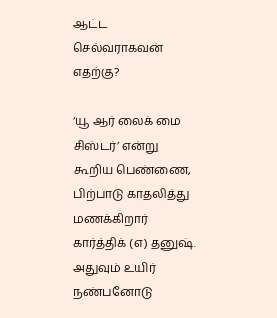ஆட்ட செல்வராகவன் எதற்கு?

‘யூ ஆர் லைக் மை சிஸ்டர்’ என்று கூறிய பெண்ணை, பிற்பாடு காதலித்து மணக்கிறார் கார்த்திக் (எ) தனுஷ். அதுவும் உயிர் நண்பனோடு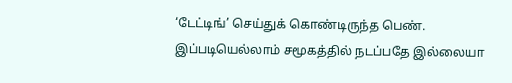‘டேட்டிங்’ செய்துக் கொண்டிருந்த பெண். இப்படியெல்லாம் சமூகத்தில் நடப்பதே இல்லையா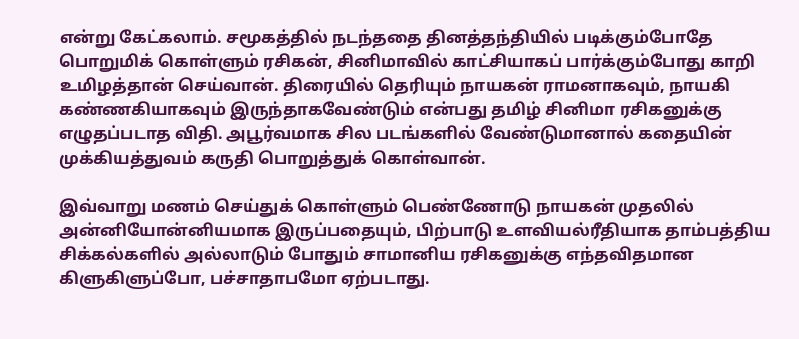என்று கேட்கலாம். சமூகத்தில் நடந்ததை தினத்தந்தியில் படிக்கும்போதே பொறுமிக் கொள்ளும் ரசிகன், சினிமாவில் காட்சியாகப் பார்க்கும்போது காறி உமிழத்தான் செய்வான். திரையில் தெரியும் நாயகன் ராமனாகவும், நாயகி கண்ணகியாகவும் இருந்தாகவேண்டும் என்பது தமிழ் சினிமா ரசிகனுக்கு எழுதப்படாத விதி. அபூர்வமாக சில படங்களில் வேண்டுமானால் கதையின் முக்கியத்துவம் கருதி பொறுத்துக் கொள்வான்.

இவ்வாறு மணம் செய்துக் கொள்ளும் பெண்ணோடு நாயகன் முதலில் அன்னியோன்னியமாக இருப்பதையும், பிற்பாடு உளவியல்ரீதியாக தாம்பத்திய சிக்கல்களில் அல்லாடும் போதும் சாமானிய ரசிகனுக்கு எந்தவிதமான கிளுகிளுப்போ, பச்சாதாபமோ ஏற்படாது.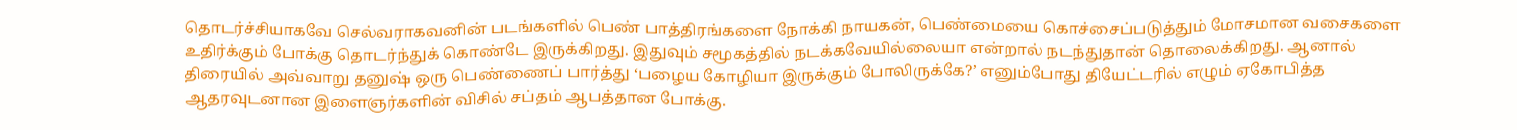தொடர்ச்சியாகவே செல்வராகவனின் படங்களில் பெண் பாத்திரங்களை நோக்கி நாயகன், பெண்மையை கொச்சைப்படுத்தும் மோசமான வசைகளை உதிர்க்கும் போக்கு தொடர்ந்துக் கொண்டே இருக்கிறது. இதுவும் சமூகத்தில் நடக்கவேயில்லையா என்றால் நடந்துதான் தொலைக்கிறது. ஆனால் திரையில் அவ்வாறு தனுஷ் ஒரு பெண்ணைப் பார்த்து ‘பழைய கோழியா இருக்கும் போலிருக்கே?’ எனும்போது தியேட்டரில் எழும் ஏகோபித்த ஆதரவுடனான இளைஞர்களின் விசில் சப்தம் ஆபத்தான போக்கு.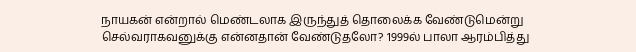நாயகன் என்றால் மெண்டலாக இருந்துத் தொலைக்க வேண்டுமென்று செல்வராகவனுக்கு என்னதான் வேண்டுதலோ? 1999ல் பாலா ஆரம்பித்து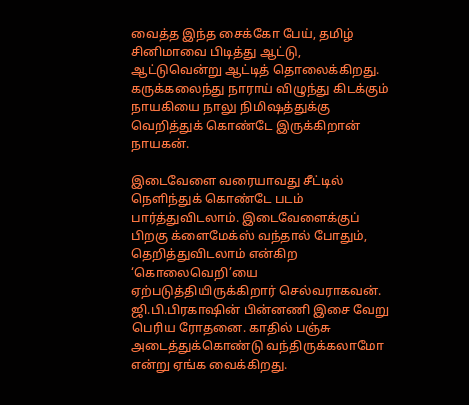வைத்த இந்த சைக்கோ பேய், தமிழ் சினிமாவை பிடித்து ஆட்டு, ஆட்டுவென்று ஆட்டித் தொலைக்கிறது. கருக்கலைந்து நாராய் விழுந்து கிடக்கும் நாயகியை நாலு நிமிஷத்துக்கு வெறித்துக் கொண்டே இருக்கிறான் நாயகன்.

இடைவேளை வரையாவது சீட்டில் நெளிந்துக் கொண்டே படம் பார்த்துவிடலாம். இடைவேளைக்குப் பிறகு க்ளைமேக்ஸ் வந்தால் போதும், தெறித்துவிடலாம் என்கிற ‘கொலைவெறி’யை ஏற்படுத்தியிருக்கிறார் செல்வராகவன். ஜி.பி.பிரகாஷின் பின்னணி இசை வேறு பெரிய ரோதனை. காதில் பஞ்சு அடைத்துக்கொண்டு வந்திருக்கலாமோ என்று ஏங்க வைக்கிறது.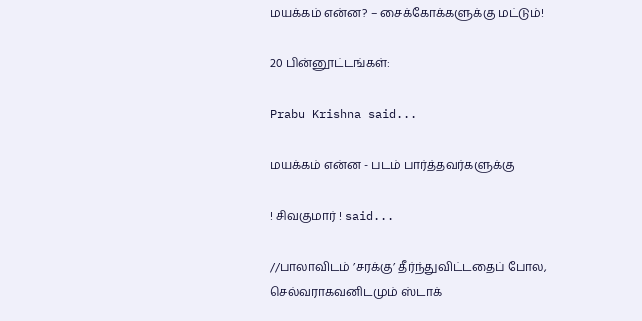மயக்கம் என்ன? – சைக்கோக்களுக்கு மட்டும்!

20 பின்னூட்டங்கள்:

Prabu Krishna said...

மயக்கம் என்ன - படம் பார்த்தவர்களுக்கு

! சிவகுமார் ! said...

//பாலாவிடம் ’சரக்கு’ தீர்ந்துவிட்டதைப் போல, செல்வராகவனிடமும் ஸ்டாக்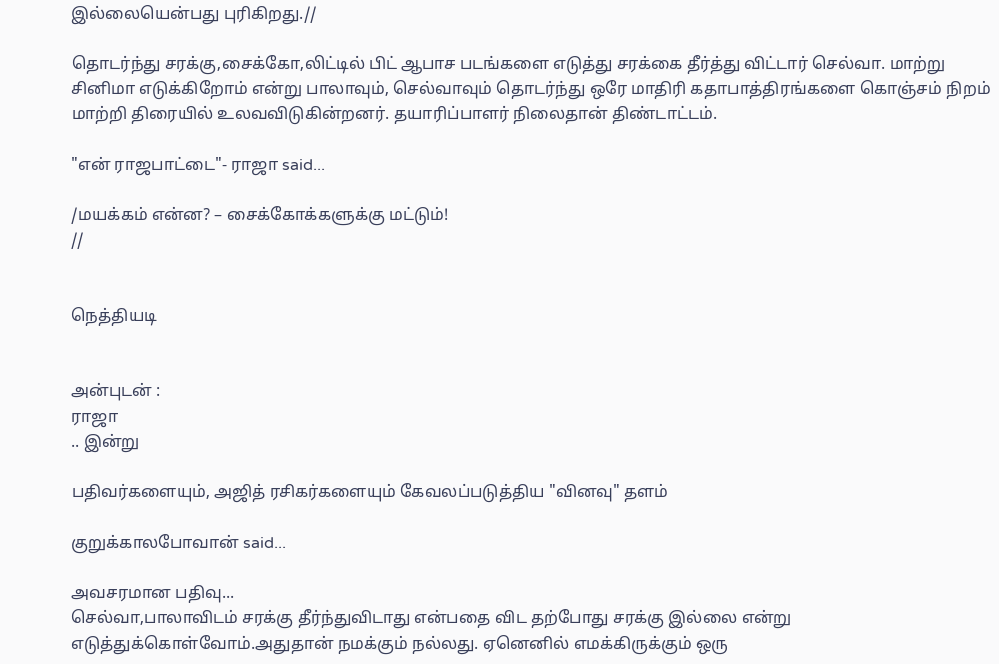இல்லையென்பது புரிகிறது.//

தொடர்ந்து சரக்கு,சைக்கோ,லிட்டில் பிட் ஆபாச படங்களை எடுத்து சரக்கை தீர்த்து விட்டார் செல்வா. மாற்று சினிமா எடுக்கிறோம் என்று பாலாவும், செல்வாவும் தொடர்ந்து ஒரே மாதிரி கதாபாத்திரங்களை கொஞ்சம் நிறம் மாற்றி திரையில் உலவவிடுகின்றனர். தயாரிப்பாளர் நிலைதான் திண்டாட்டம்.

"என் ராஜபாட்டை"- ராஜா said...

/மயக்கம் என்ன? – சைக்கோக்களுக்கு மட்டும்!
//


நெத்தியடி


அன்புடன் :
ராஜா
.. இன்று

பதிவர்களையும், அஜித் ரசிகர்களையும் கேவலப்படுத்திய "வினவு" தளம்

குறுக்காலபோவான் said...

அவசரமான பதிவு...
செல்வா,பாலாவிடம் சரக்கு தீர்ந்துவிடாது என்பதை விட தற்போது சரக்கு இல்லை என்று எடுத்துக்கொள்வோம்.அதுதான் நமக்கும் நல்லது. ஏனெனில் எமக்கிருக்கும் ஒரு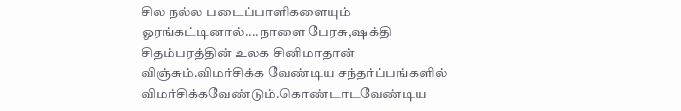சில நல்ல படைப்பாளிகளையும் ஓரங்கட்டினால்....நாளை பேரசு,ஷக்தி சிதம்பரத்தின் உலக சினிமாதான் விஞ்சும்.விமர்சிக்க வேண்டிய சந்தர்ப்பங்களில் விமர்சிக்கவேண்டும்.கொண்டாடவேண்டிய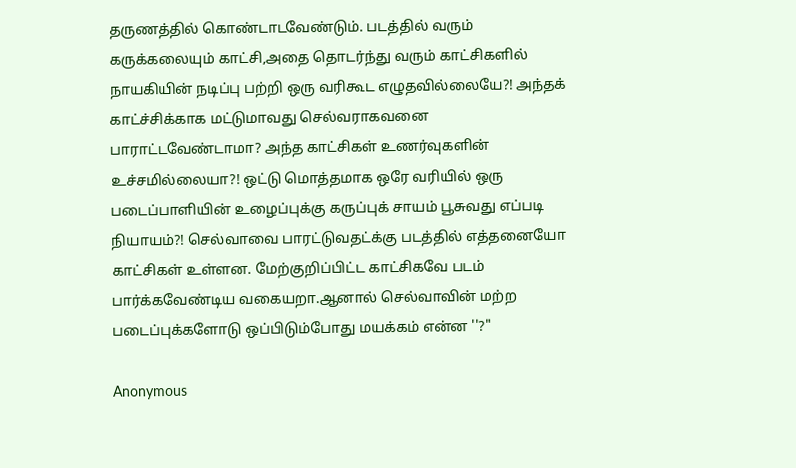தருணத்தில் கொண்டாடவேண்டும். படத்தில் வரும் கருக்கலையும் காட்சி,அதை தொடர்ந்து வரும் காட்சிகளில் நாயகியின் நடிப்பு பற்றி ஒரு வரிகூட எழுதவில்லையே?! அந்தக் காட்ச்சிக்காக மட்டுமாவது செல்வராகவனை பாராட்டவேண்டாமா? அந்த காட்சிகள் உணர்வுகளின் உச்சமில்லையா?! ஒட்டு மொத்தமாக ஒரே வரியில் ஒரு படைப்பாளியின் உழைப்புக்கு கருப்புக் சாயம் பூசுவது எப்படி நியாயம்?! செல்வாவை பாரட்டுவதட்க்கு படத்தில் எத்தனையோ காட்சிகள் உள்ளன. மேற்குறிப்பிட்ட காட்சிகவே படம் பார்க்கவேண்டிய வகையறா.ஆனால் செல்வாவின் மற்ற படைப்புக்களோடு ஒப்பிடும்போது மயக்கம் என்ன ''?"

Anonymous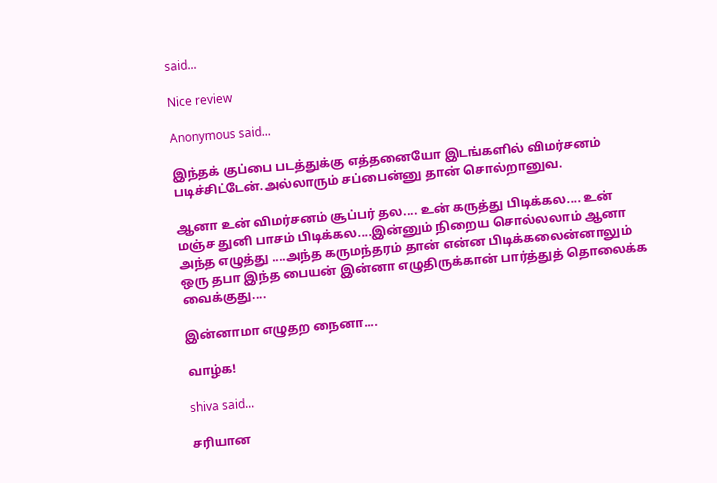said...

Nice review

Anonymous said...

இந்தக் குப்பை படத்துக்கு எத்தனையோ இடங்களில் விமர்சனம் படிச்சிட்டேன்.அல்லாரும் சப்பைன்னு தான் சொல்றானுவ.

ஆனா உன் விமர்சனம் சூப்பர் தல.... உன் கருத்து பிடிக்கல.... உன் மஞ்ச துனி பாசம் பிடிக்கல....இன்னும் நிறைய சொல்லலாம் ஆனா அந்த எழுத்து ....அந்த கருமந்தரம் தான் என்ன பிடிக்கலைன்னாலும் ஒரு தபா இந்த பையன் இன்னா எழுதிருக்கான் பார்த்துத் தொலைக்க வைக்குது....

இன்னாமா எழுதற நைனா....

வாழ்க!

shiva said...

சரியான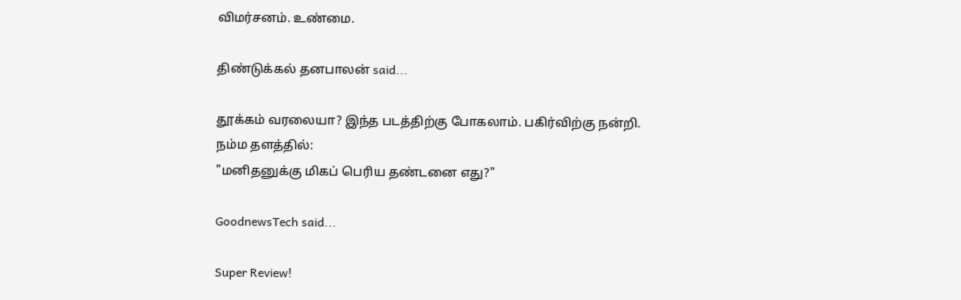விமர்சனம். உண்மை.

திண்டுக்கல் தனபாலன் said...

தூக்கம் வரலையா? இந்த படத்திற்கு போகலாம். பகிர்விற்கு நன்றி.
நம்ம தளத்தில்:
"மனிதனுக்கு மிகப் பெரிய தண்டனை எது?"

GoodnewsTech said...

Super Review!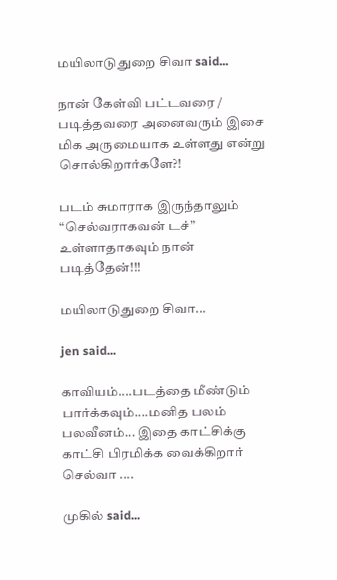மயிலாடுதுறை சிவா said...

நான் கேள்வி பட்டவரை / படித்தவரை அனைவரும் இசை மிக அருமையாக உள்ளது என்று சொல்கிறார்களே?!

படம் சுமாராக இருந்தாலும் “செல்வராகவன் டச்” உள்ளாதாகவும் நான் படித்தேன்!!!

மயிலாடுதுறை சிவா...

jen said...

காவியம்....படத்தை மீண்டும் பார்க்கவும்....மனித பலம் பலவீனம்... இதை காட்சிக்கு காட்சி பிரமிக்க வைக்கிறார் செல்வா ....

முகில் said...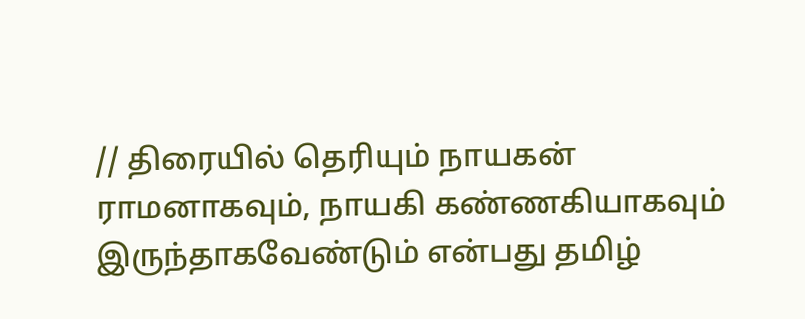// திரையில் தெரியும் நாயகன் ராமனாகவும், நாயகி கண்ணகியாகவும் இருந்தாகவேண்டும் என்பது தமிழ்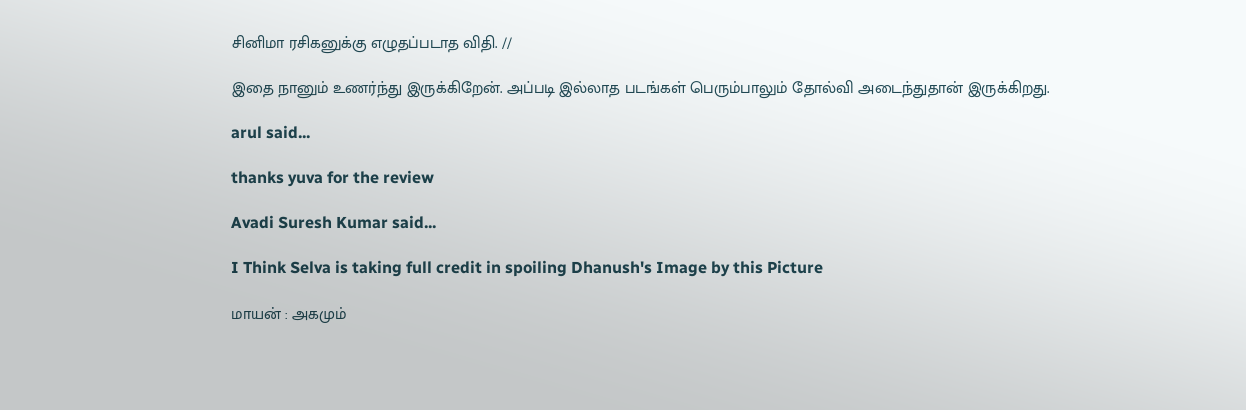சினிமா ரசிகனுக்கு எழுதப்படாத விதி. //

இதை நானும் உணர்ந்து இருக்கிறேன். அப்படி இல்லாத படங்கள் பெரும்பாலும் தோல்வி அடைந்துதான் இருக்கிறது.

arul said...

thanks yuva for the review

Avadi Suresh Kumar said...

I Think Selva is taking full credit in spoiling Dhanush's Image by this Picture

மாயன் : அகமும்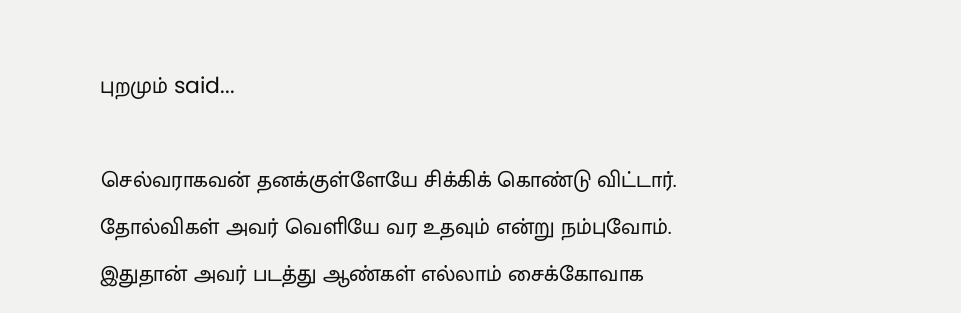புறமும் said...

செல்வராகவன் தனக்குள்ளேயே சிக்கிக் கொண்டு விட்டார். தோல்விகள் அவர் வெளியே வர உதவும் என்று நம்புவோம். இதுதான் அவர் படத்து ஆண்கள் எல்லாம் சைக்கோவாக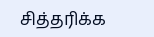சித்தரிக்க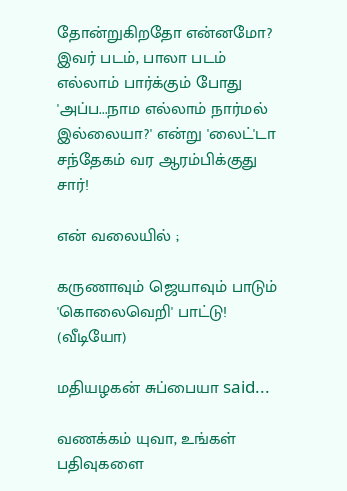தோன்றுகிறதோ என்னமோ? இவர் படம், பாலா படம் எல்லாம் பார்க்கும் போது 'அப்ப...நாம எல்லாம் நார்மல் இல்லையா?' என்று 'லைட்'டா சந்தேகம் வர ஆரம்பிக்குது சார்!

என் வலையில் ;

கருணாவும் ஜெயாவும் பாடும் 'கொலைவெறி' பாட்டு! (வீடியோ)

மதியழகன் சுப்பையா said...

வணக்கம் யுவா, உங்கள் பதிவுகளை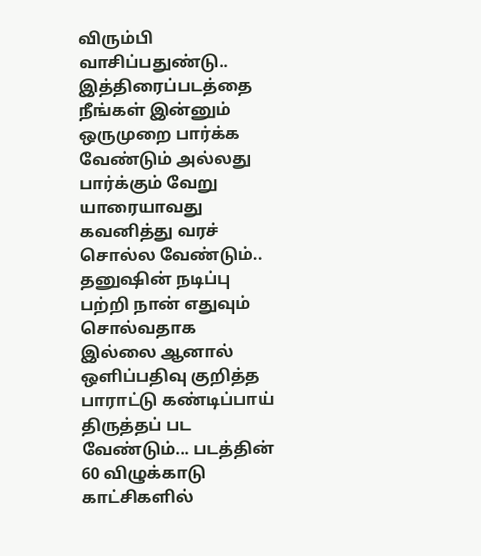விரும்பி வாசிப்பதுண்டு.. இத்திரைப்படத்தை நீங்கள் இன்னும் ஒருமுறை பார்க்க வேண்டும் அல்லது பார்க்கும் வேறு யாரையாவது கவனித்து வரச் சொல்ல வேண்டும்.. தனுஷின் நடிப்பு பற்றி நான் எதுவும் சொல்வதாக இல்லை ஆனால் ஒளிப்பதிவு குறித்த பாராட்டு கண்டிப்பாய் திருத்தப் பட வேண்டும்... படத்தின் 60 விழுக்காடு காட்சிகளில்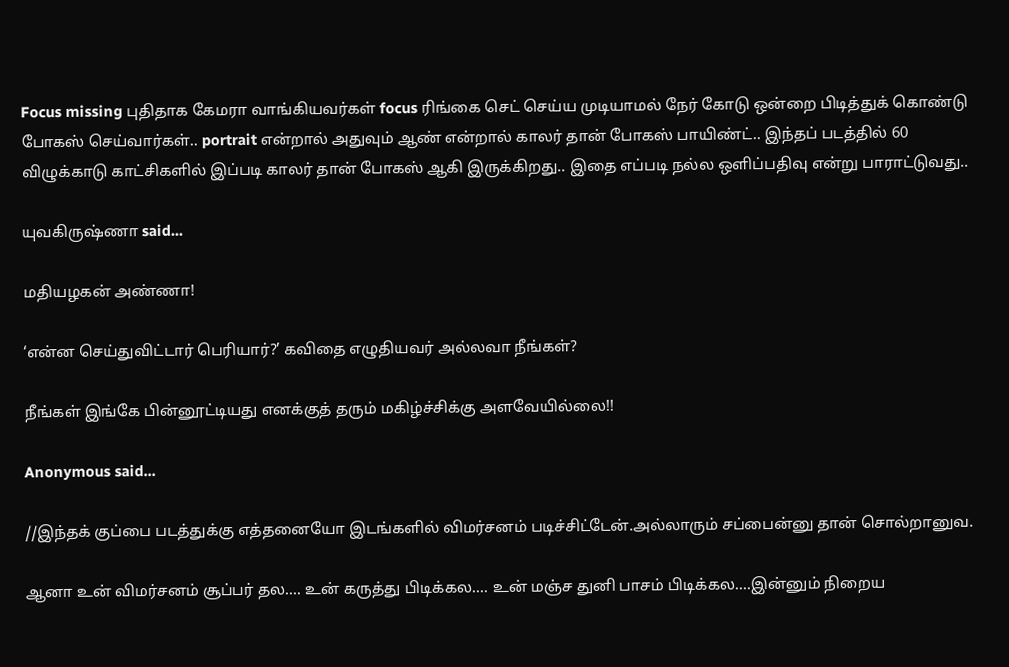Focus missing புதிதாக கேமரா வாங்கியவர்கள் focus ரிங்கை செட் செய்ய முடியாமல் நேர் கோடு ஒன்றை பிடித்துக் கொண்டு போகஸ் செய்வார்கள்.. portrait என்றால் அதுவும் ஆண் என்றால் காலர் தான் போகஸ் பாயிண்ட்.. இந்தப் படத்தில் 60 விழுக்காடு காட்சிகளில் இப்படி காலர் தான் போகஸ் ஆகி இருக்கிறது.. இதை எப்படி நல்ல ஒளிப்பதிவு என்று பாராட்டுவது..

யுவகிருஷ்ணா said...

மதியழகன் அண்ணா!

‘என்ன செய்துவிட்டார் பெரியார்?’ கவிதை எழுதியவர் அல்லவா நீங்கள்?

நீங்கள் இங்கே பின்னூட்டியது எனக்குத் தரும் மகிழ்ச்சிக்கு அளவேயில்லை!!

Anonymous said...

//இந்தக் குப்பை படத்துக்கு எத்தனையோ இடங்களில் விமர்சனம் படிச்சிட்டேன்.அல்லாரும் சப்பைன்னு தான் சொல்றானுவ.

ஆனா உன் விமர்சனம் சூப்பர் தல.... உன் கருத்து பிடிக்கல.... உன் மஞ்ச துனி பாசம் பிடிக்கல....இன்னும் நிறைய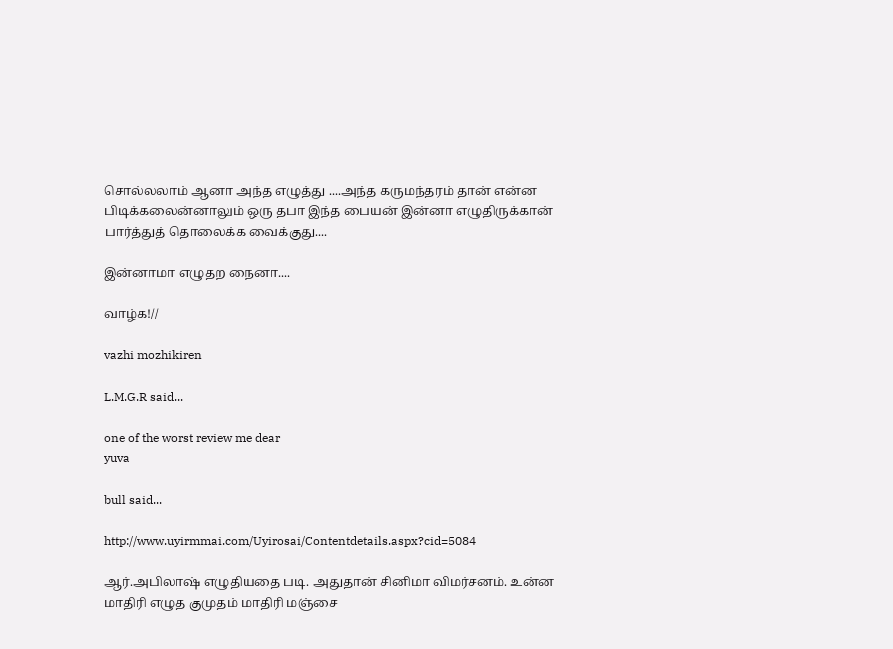சொல்லலாம் ஆனா அந்த எழுத்து ....அந்த கருமந்தரம் தான் என்ன பிடிக்கலைன்னாலும் ஒரு தபா இந்த பையன் இன்னா எழுதிருக்கான் பார்த்துத் தொலைக்க வைக்குது....

இன்னாமா எழுதற நைனா....

வாழ்க!//

vazhi mozhikiren

L.M.G.R said...

one of the worst review me dear
yuva

bull said...

http://www.uyirmmai.com/Uyirosai/Contentdetails.aspx?cid=5084

ஆர்.அபிலாஷ் எழுதியதை படி. அதுதான் சினிமா விமர்சனம். உன்ன மாதிரி எழுத குமுதம் மாதிரி மஞ்சை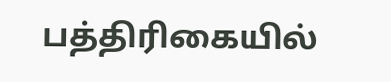பத்திரிகையில்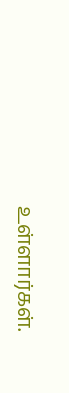உள்ளார்கள்.